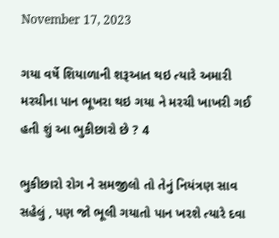November 17, 2023

ગયા વર્ષે શિયાળાની શરૂઆત થઇ ત્યારે અમારી મરચીના પાન ભૂખરા થઇ ગયા ને મરચી ખાખરી ગઈ હતી શું આ ભુકીછારો છે ? 4

ભુકીછારો રોગ ને સમજીલો તો તેનું નિયંત્રણ સાવ સહેલું , પણ જો ભૂલી ગયાતો પાન ખરશે ત્યારે દવા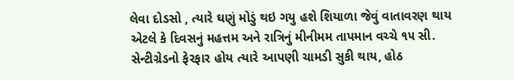લેવા દોડસો , ત્યારે ઘણું મોડું થઇ ગયુ હશે શિયાળા જેવું વાતાવરણ થાય એટલે કે દિવસનું મહત્તમ અને રાત્રિનું મીનીમમ તાપમાન વચ્ચે ૧૫ સી. સેન્ટીગ્રેડનો ફેરફાર હોય ત્યારે આપણી ચામડી સુકી થાય, હોઠ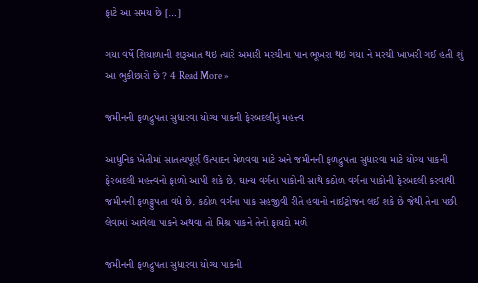ફાટે આ સમય છે […]

ગયા વર્ષે શિયાળાની શરૂઆત થઇ ત્યારે અમારી મરચીના પાન ભૂખરા થઇ ગયા ને મરચી ખાખરી ગઈ હતી શું આ ભુકીછારો છે ? 4 Read More »

જમીનની ફળદ્રુપતા સુધારવા યોગ્ય પાકની ફેરબદલીનું મહત્ત્વ

આધુનિક ખેતીમાં સાતત્યપૂર્ણ ઉત્પાદન મેળવવા માટે અને જમીનની ફળદ્રુપતા સુધારવા માટે યોગ્ય પાકની ફેરબદલી મહત્ત્વનો ફાળો આપી શકે છે. ઘાન્ય વર્ગના પાકોની સાથે કઠોળ વર્ગના પાકોની ફેરબદલી કરવાથી જમીનની ફળટ્ટુપતા વધે છે. કઠોળ વર્ગના પાક સહજીવી રીતે હવાનો નાઈટ્રોજન લઈ શકે છે જેથી તેના પછી લેવામાં આવેલા પાકને અથવા તો મિશ્ર પાકને તેનો ફાયદો મળે

જમીનની ફળદ્રુપતા સુધારવા યોગ્ય પાકની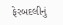ફેરબદલીનું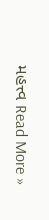મહત્ત્વ Read More »